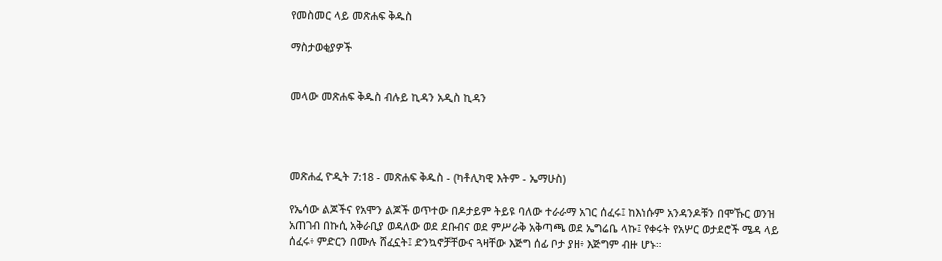የመስመር ላይ መጽሐፍ ቅዱስ

ማስታወቂያዎች


መላው መጽሐፍ ቅዱስ ብሉይ ኪዳን አዲስ ኪዳን




መጽሐፈ ዮዲት 7:18 - መጽሐፍ ቅዱስ - (ካቶሊካዊ እትም - ኤማሁስ)

የኤሳው ልጆችና የአሞን ልጆች ወጥተው በዶታይም ትይዩ ባለው ተራራማ አገር ሰፈሩ፤ ከእነሱም አንዳንዶቹን በሞኹር ወንዝ አጠገብ በኩሲ አቅራቢያ ወዳለው ወደ ደቡብና ወደ ምሥራቅ አቅጣጫ ወደ ኤግሬቤ ላኩ፤ የቀሩት የአሦር ወታደሮች ሜዳ ላይ ሰፈሩ፥ ምድርን በሙሉ ሸፈኗት፤ ድንኳኖቻቸውና ጓዛቸው እጅግ ሰፊ ቦታ ያዘ፥ እጅግም ብዙ ሆኑ።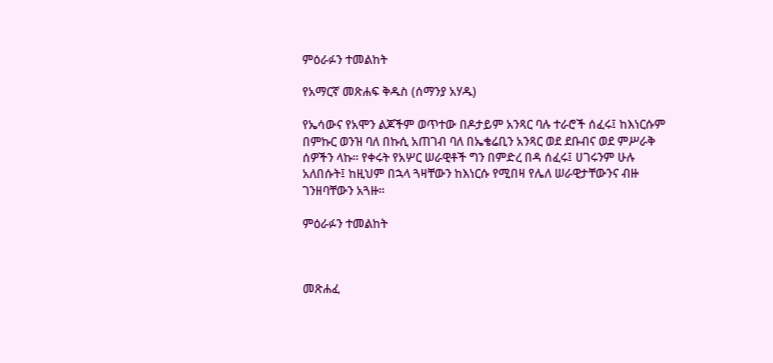ምዕራፉን ተመልከት

የአማርኛ መጽሐፍ ቅዱስ (ሰማንያ አሃዱ)

የኤሳውና የአሞን ልጆችም ወጥተው በዶታይም አንጻር ባሉ ተራሮች ሰፈሩ፤ ከእነርሱም በምኩር ወንዝ ባለ በኩሲ አጠገብ ባለ በኤቄሬቢን አንጻር ወደ ደቡብና ወደ ምሥራቅ ሰዎችን ላኩ። የቀሩት የአሦር ሠራዊቶች ግን በምድረ በዳ ሰፈሩ፤ ሀገሩንም ሁሉ አለበሱት፤ ከዚህም በኋላ ጓዛቸውን ከእነርሱ የሚበዛ የሌለ ሠራዊታቸውንና ብዙ ገንዘባቸውን አጓዙ።

ምዕራፉን ተመልከት



መጽሐፈ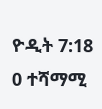ዮዲት 7:18
0 ተሻማሚ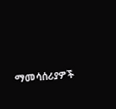ማመሳሰሪያዎች